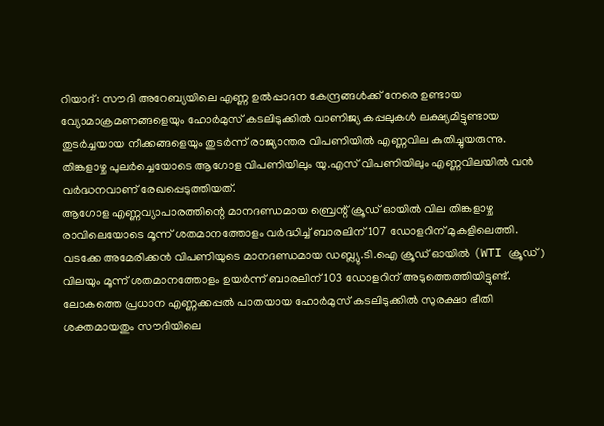റിയാദ്: സൗദി അറേബ്യയിലെ എണ്ണ ഉൽപ്പാദന കേന്ദ്രങ്ങൾക്ക് നേരെ ഉണ്ടായ വ്യോമാക്രമണങ്ങളെയും ഹോർമുസ് കടലിടുക്കിൽ വാണിജ്യ കപ്പലുകൾ ലക്ഷ്യമിട്ടുണ്ടായ തുടർച്ചയായ നീക്കങ്ങളെയും തുടർന്ന് രാജ്യാന്തര വിപണിയിൽ എണ്ണവില കുതിച്ചുയരുന്നു. തിങ്കളാഴ്ച പുലർച്ചെയോടെ ആഗോള വിപണിയിലും യു.എസ് വിപണിയിലും എണ്ണവിലയിൽ വൻ വർദ്ധനവാണ് രേഖപ്പെടുത്തിയത്.
ആഗോള എണ്ണവ്യാപാരത്തിന്റെ മാനദണ്ഡമായ ബ്രെന്റ് ക്രൂഡ് ഓയിൽ വില തിങ്കളാഴ്ച രാവിലെയോടെ മൂന്ന് ശതമാനത്തോളം വർദ്ധിച്ച് ബാരലിന് 107 ഡോളറിന് മുകളിലെത്തി. വടക്കേ അമേരിക്കൻ വിപണിയുടെ മാനദണ്ഡമായ ഡബ്ല്യു.ടി.ഐ ക്രൂഡ് ഓയിൽ (WTI ക്രൂഡ്) വിലയും മൂന്ന് ശതമാനത്തോളം ഉയർന്ന് ബാരലിന് 103 ഡോളറിന് അടുത്തെത്തിയിട്ടുണ്ട്.
ലോകത്തെ പ്രധാന എണ്ണക്കപ്പൽ പാതയായ ഹോർമുസ് കടലിടുക്കിൽ സുരക്ഷാ ഭീതി ശക്തമായതും സൗദിയിലെ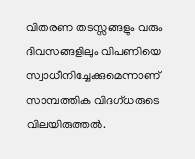വിതരണ തടസ്സങ്ങളും വരും ദിവസങ്ങളിലും വിപണിയെ സ്വാധീനിച്ചേക്കുമെന്നാണ് സാമ്പത്തിക വിദഗ്ധരുടെ വിലയിരുത്തൽ.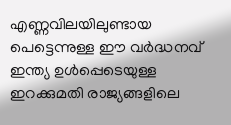എണ്ണവിലയിലുണ്ടായ പെട്ടെന്നുള്ള ഈ വർദ്ധനവ് ഇന്ത്യ ഉൾപ്പെടെയുള്ള ഇറക്കുമതി രാജ്യങ്ങളിലെ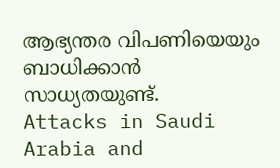ആഭ്യന്തര വിപണിയെയും ബാധിക്കാൻ സാധ്യതയുണ്ട്.
Attacks in Saudi Arabia and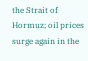the Strait of Hormuz; oil prices surge again in the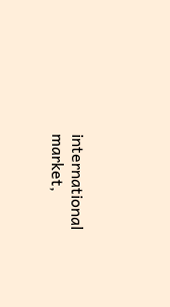international market,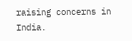raising concerns in India.